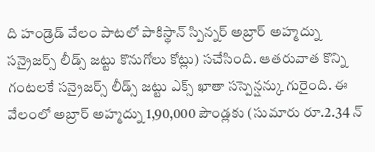ది హండ్రెడ్ వేలం పాటలో పాకిస్థాన్ స్పిన్నర్ అబ్రార్ అహ్మద్ను సన్రైజర్స్ లీడ్స్ జట్టు కొనుగోలు కోట్లు) సచేసింది. ఆతరువాత కొన్ని గంటలకే సన్రైజర్స్ లీడ్స్ జట్టు ఎక్స్ ఖాతా సస్పెన్షన్కు గురైంది. ఈ వేలంలో అబ్రార్ అహ్మద్ను 1,90,000 పౌండ్లకు (సుమారు రూ.2.34 న్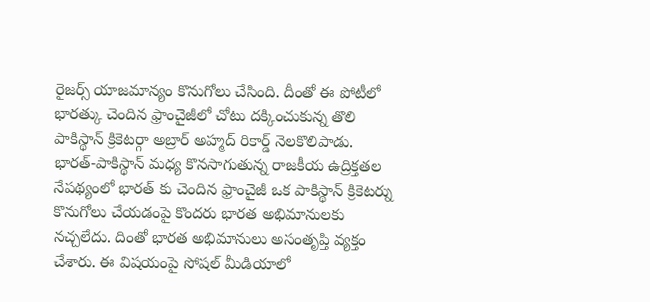రైజర్స్ యాజమాన్యం కొనుగోలు చేసింది. దీంతో ఈ పోటీలో భారత్కు చెందిన ఫ్రాంచైజీలో చోటు దక్కించుకున్న తొలి పాకిస్థాన్ క్రికెటర్గా అబ్రార్ అహ్మద్ రికార్డ్ నెలకొలిపాడు.
భారత్-పాకిస్థాన్ మధ్య కొనసాగుతున్న రాజకీయ ఉద్రిక్తతల నేపథ్యంలో భారత్ కు చెందిన ఫ్రాంచైజీ ఒక పాకిస్థాన్ క్రికెటర్ను కొనుగోలు చేయడంపై కొందరు భారత అభిమానులకు నచ్చలేదు. దింతో భారత అభిమానులు అసంతృప్తి వ్యక్తం చేశారు. ఈ విషయంపై సోషల్ మీడియాలో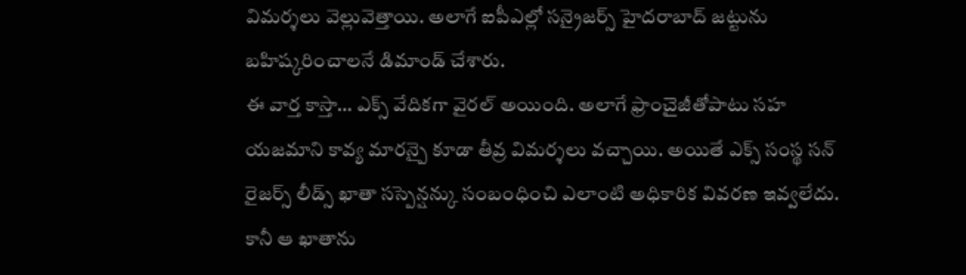విమర్శలు వెల్లువెత్తాయి. అలాగే ఐపీఎల్లో సన్రైజర్స్ హైదరాబాద్ జట్టును బహిష్కరించాలనే డిమాండ్ చేశారు.
ఈ వార్త కాస్తా… ఎక్స్ వేదికగా వైరల్ అయింది. అలాగే ఫ్రాంచైజీతోపాటు సహ యజమాని కావ్య మారన్పై కూడా తీవ్ర విమర్శలు వచ్చాయి. అయితే ఎక్స్ సంస్థ సన్ రైజర్స్ లీడ్స్ ఖాతా సస్పెన్షన్కు సంబంధించి ఎలాంటి అధికారిక వివరణ ఇవ్వలేదు. కానీ ఆ ఖాతాను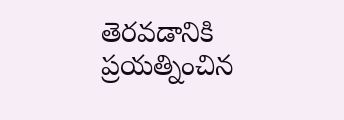తెరవడానికి ప్రయత్నించిన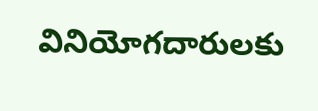వినియోగదారులకు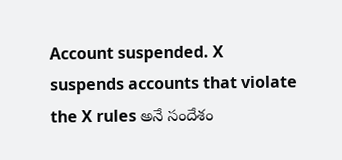Account suspended. X suspends accounts that violate the X rules అనే సందేశం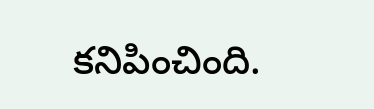కనిపించింది.